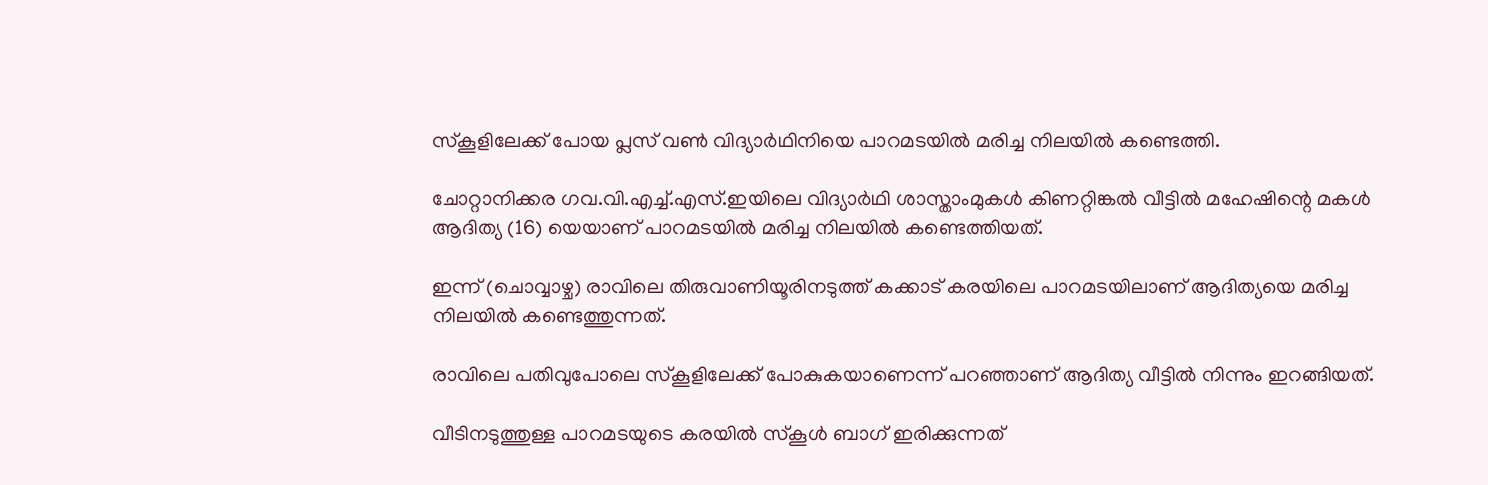സ്കൂ‌ളിലേക്ക് പോയ പ്ലസ് വൺ വിദ്യാർഥിനിയെ പാറമടയിൽ മരിച്ച നിലയിൽ കണ്ടെത്തി.

ചോറ്റാനിക്കര ഗവ.വി.എച്ച്.എസ്.ഇയിലെ വിദ്യാർഥി ശാസ്താംമുകൾ കിണറ്റിങ്കൽ വീട്ടിൽ മഹേഷിന്റെ മകൾ ആദിത്യ (16) യെയാണ് പാറമടയിൽ മരിച്ച നിലയിൽ കണ്ടെത്തിയത്.

ഇന്ന് (ചൊവ്വാഴ്ച) രാവിലെ തിരുവാണിയൂരിനടുത്ത് കക്കാട് കരയിലെ പാറമടയിലാണ് ആദിത്യയെ മരിച്ച നിലയിൽ കണ്ടെത്തുന്നത്.

രാവിലെ പതിവുപോലെ സ്‌കൂളിലേക്ക് പോകുകയാണെന്ന് പറഞ്ഞാണ് ആദിത്യ വീട്ടിൽ നിന്നും ഇറങ്ങിയത്.

വീടിനടുത്തുള്ള പാറമടയുടെ കരയിൽ സ്കൂ‌ൾ ബാഗ് ഇരിക്കുന്നത്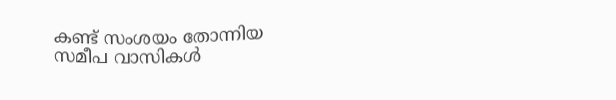കണ്ട് സംശയം തോന്നിയ സമീപ വാസികൾ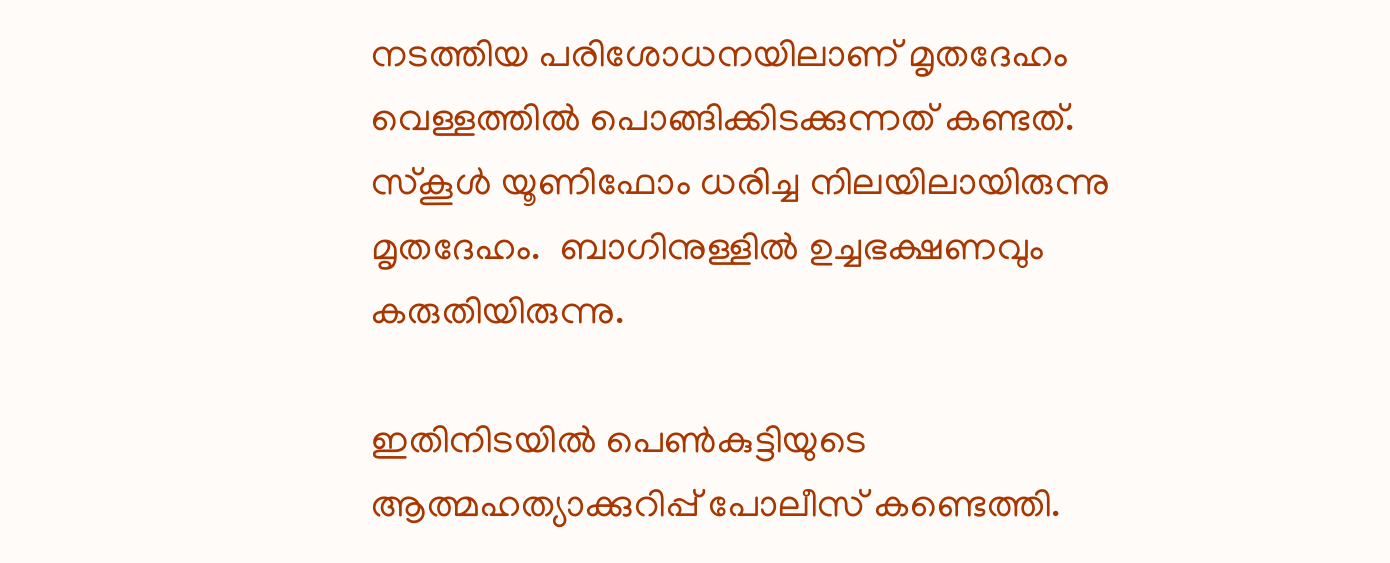നടത്തിയ പരിശോധനയിലാണ് മൃതദേഹം വെള്ളത്തിൽ പൊങ്ങിക്കിടക്കുന്നത് കണ്ടത്. സ്‌കൂൾ യൂണിഫോം ധരിച്ച നിലയിലായിരുന്നു മൃതദേഹം.  ബാഗിനുള്ളിൽ ഉച്ചഭക്ഷണവും കരുതിയിരുന്നു.

ഇതിനിടയിൽ പെൺകുട്ടിയുടെ ആത്മഹത്യാക്കുറിപ്പ് പോലീസ് കണ്ടെത്തി.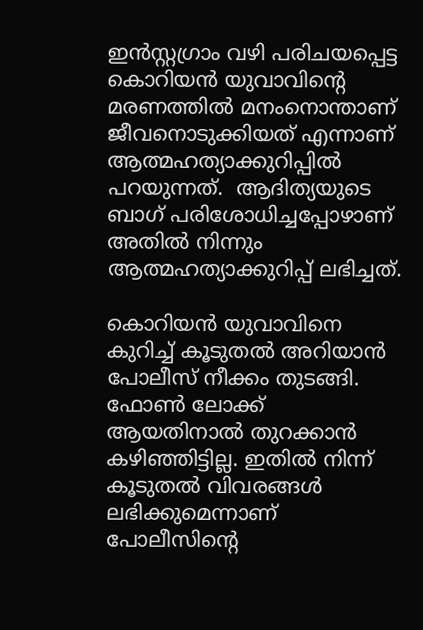ഇൻസ്റ്റഗ്രാം വഴി പരിചയപ്പെട്ട കൊറിയൻ യുവാവിൻ്റെ മരണത്തിൽ മനംനൊന്താണ് ജീവനൊടുക്കിയത് എന്നാണ് ആത്മഹത്യാക്കുറിപ്പിൽ പറയുന്നത്.  ആദിത്യയുടെ ബാഗ് പരിശോധിച്ചപ്പോഴാണ് അതിൽ നിന്നും ആത്മഹത്യാക്കുറിപ്പ് ലഭിച്ചത്.

കൊറിയൻ യുവാവിനെ കുറിച്ച് കൂടുതൽ അറിയാൻ പോലീസ് നീക്കം തുടങ്ങി. ഫോൺ ലോക്ക് ആയതിനാൽ തുറക്കാൻ കഴിഞ്ഞിട്ടില്ല. ഇതിൽ നിന്ന് കൂടുതൽ വിവരങ്ങൾ ലഭിക്കുമെന്നാണ് പോലീസിന്റെ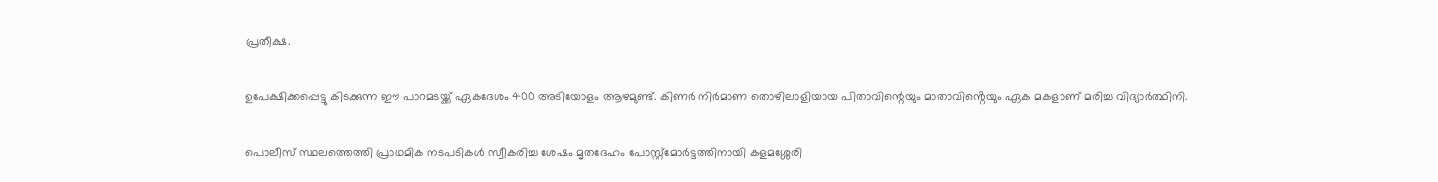പ്രതീക്ഷ.

ഉപേക്ഷിക്കപ്പെട്ടു കിടക്കുന്ന ഈ പാറമടയ്ക്ക് ഏകദേശം 400 അടിയോളം ആഴമുണ്ട്. കിണർ നിർമാണ തൊഴിലാളിയായ പിതാവിന്റെയും മാതാവിൻ്റെയും ഏക മകളാണ് മരിച്ച വിദ്യാർത്ഥിനി.

പൊലീസ് സ്ഥലത്തെത്തി പ്രാഥമിക നടപടികൾ സ്വീകരിച്ച ശേഷം മൃതദേഹം പോസ്റ്റ്മോർട്ടത്തിനായി കളമശ്ശേരി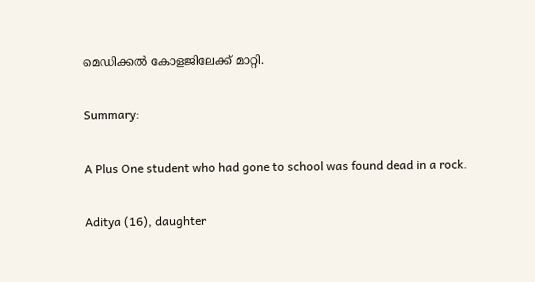മെഡിക്കൽ കോളജിലേക്ക് മാറ്റി.

Summary:

A Plus One student who had gone to school was found dead in a rock.

Aditya (16), daughter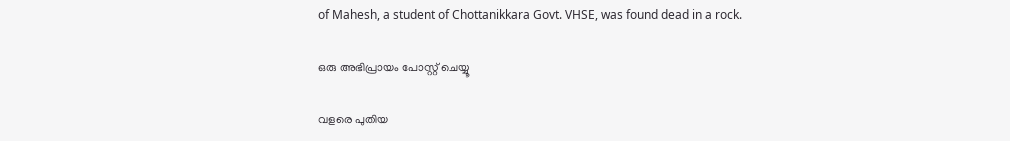of Mahesh, a student of Chottanikkara Govt. VHSE, was found dead in a rock.

ഒരു അഭിപ്രായം പോസ്റ്റ് ചെയ്യൂ

വളരെ പുതിയ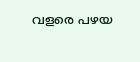വളരെ പഴയ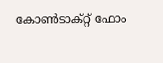കോൺടാക്റ്റ് ഫോം